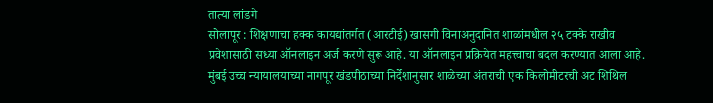तात्या लांडगे
सोलापूर : शिक्षणाचा हक्क कायद्यांतर्गत (आरटीई) खासगी विनाअनुदानित शाळांमधील २५ टक्के राखीव प्रवेशासाठी सध्या ऑनलाइन अर्ज करणे सुरू आहे. या ऑनलाइन प्रक्रियेत महत्त्वाचा बदल करण्यात आला आहे. मुंबई उच्च न्यायालयाच्या नागपूर खंडपीठाच्या निर्देशानुसार शाळेच्या अंतराची एक किलोमीटरची अट शिथिल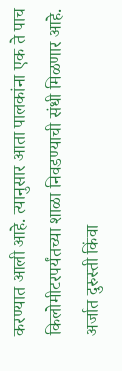करण्यात आली आहे. त्यानुसार आता पालकांना एक ते पाच किलोमीटरपर्यंतच्या शाळा निवडण्याची संधी मिळणार आहे. अर्जात दुरुस्ती किंवा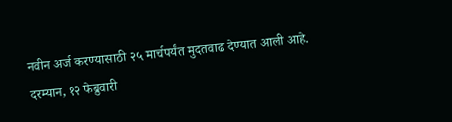नवीन अर्ज करण्यासाठी २५ मार्चपर्यंत मुदतवाढ देण्यात आली आहे.
दरम्यान, १२ फेब्रुवारी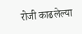रोजी काढलेल्या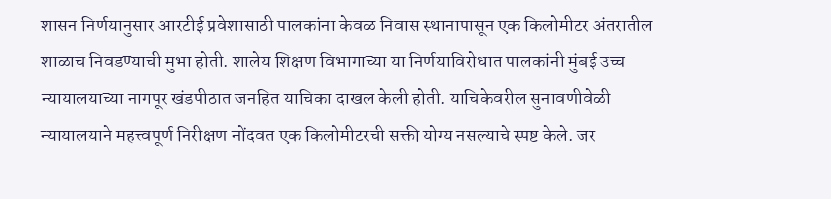शासन निर्णयानुसार आरटीई प्रवेशासाठी पालकांना केवळ निवास स्थानापासून एक किलोमीटर अंतरातील शाळाच निवडण्याची मुभा होती. शालेय शिक्षण विभागाच्या या निर्णयाविरोधात पालकांनी मुंबई उच्च न्यायालयाच्या नागपूर खंडपीठात जनहित याचिका दाखल केली होती. याचिकेवरील सुनावणीवेळी न्यायालयाने महत्त्वपूर्ण निरीक्षण नोंदवत एक किलोमीटरची सक्ती योग्य नसल्याचे स्पष्ट केले. जर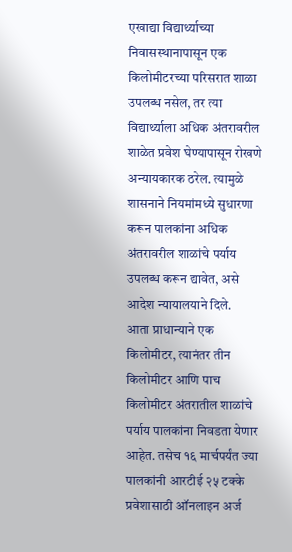एखाद्या विद्यार्थ्याच्या निवासस्थानापासून एक किलोमीटरच्या परिसरात शाळा उपलब्ध नसेल, तर त्या विद्यार्थ्याला अधिक अंतरावरील शाळेत प्रवेश घेण्यापासून रोखणे अन्यायकारक ठरेल. त्यामुळे शासनाने नियमांमध्ये सुधारणा करून पालकांना अधिक अंतरावरील शाळांचे पर्याय उपलब्ध करून द्यावेत, असे आदेश न्यायालयाने दिले.
आता प्राधान्याने एक किलोमीटर, त्यानंतर तीन किलोमीटर आणि पाच किलोमीटर अंतरातील शाळांचे पर्याय पालकांना निवडता येणार आहेत. तसेच १६ मार्चपर्यंत ज्या पालकांनी आरटीई २५ टक्के प्रवेशासाठी ऑनलाइन अर्ज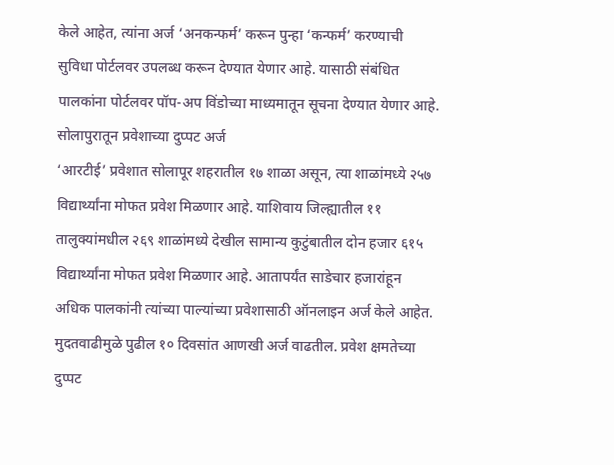केले आहेत, त्यांना अर्ज ‘अनकन्फर्म’ करून पुन्हा ‘कन्फर्म’ करण्याची सुविधा पोर्टलवर उपलब्ध करून देण्यात येणार आहे. यासाठी संबंधित पालकांना पोर्टलवर पॉप-अप विंडोच्या माध्यमातून सूचना देण्यात येणार आहे.
सोलापुरातून प्रवेशाच्या दुप्पट अर्ज
‘आरटीई’ प्रवेशात सोलापूर शहरातील १७ शाळा असून, त्या शाळांमध्ये २५७ विद्यार्थ्यांना मोफत प्रवेश मिळणार आहे. याशिवाय जिल्ह्यातील ११ तालुक्यांमधील २६९ शाळांमध्ये देखील सामान्य कुटुंबातील दोन हजार ६१५ विद्यार्थ्यांना मोफत प्रवेश मिळणार आहे. आतापर्यंत साडेचार हजारांहून अधिक पालकांनी त्यांच्या पाल्यांच्या प्रवेशासाठी ऑनलाइन अर्ज केले आहेत. मुदतवाढीमुळे पुढील १० दिवसांत आणखी अर्ज वाढतील. प्रवेश क्षमतेच्या दुप्पट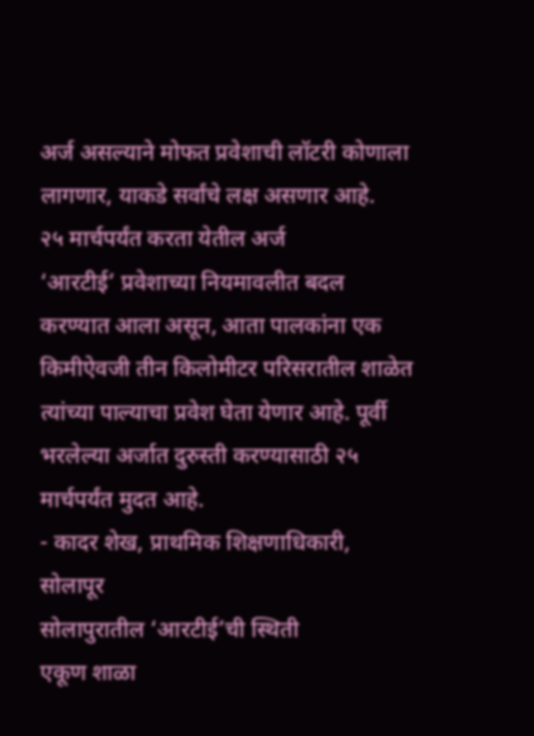अर्ज असल्याने मोफत प्रवेशाची लॉटरी कोणाला लागणार, याकडे सर्वांचे लक्ष असणार आहे.
२५ मार्चपर्यंत करता येतील अर्ज
‘आरटीई’ प्रवेशाच्या नियमावलीत बदल करण्यात आला असून, आता पालकांना एक किमीऐवजी तीन किलोमीटर परिसरातील शाळेत त्यांच्या पाल्याचा प्रवेश घेता येणार आहे. पूर्वी भरलेल्या अर्जात दुरुस्ती करण्यासाठी २५ मार्चपर्यंत मुदत आहे.
- कादर शेख, प्राथमिक शिक्षणाधिकारी, सोलापूर
सोलापुरातील ‘आरटीई’ची स्थिती
एकूण शाळा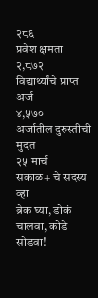२८६
प्रवेश क्षमता
२,८७२
विद्यार्थ्यांचे प्राप्त अर्ज
४,५७०
अर्जातील दुरुस्तीची मुदत
२५ मार्च
सकाळ+ चे सदस्य व्हा
ब्रेक घ्या, डोकं चालवा, कोडे सोडवा!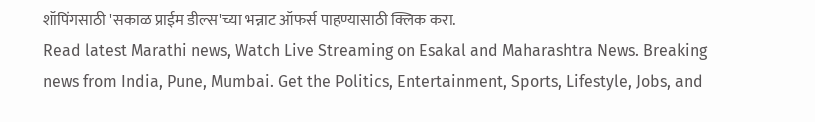शॉपिंगसाठी 'सकाळ प्राईम डील्स'च्या भन्नाट ऑफर्स पाहण्यासाठी क्लिक करा.
Read latest Marathi news, Watch Live Streaming on Esakal and Maharashtra News. Breaking news from India, Pune, Mumbai. Get the Politics, Entertainment, Sports, Lifestyle, Jobs, and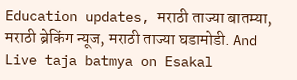Education updates, मराठी ताज्या बातम्या, मराठी ब्रेकिंग न्यूज, मराठी ताज्या घडामोडी. And Live taja batmya on Esakal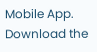Mobile App. Download the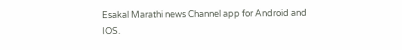Esakal Marathi news Channel app for Android and IOS.